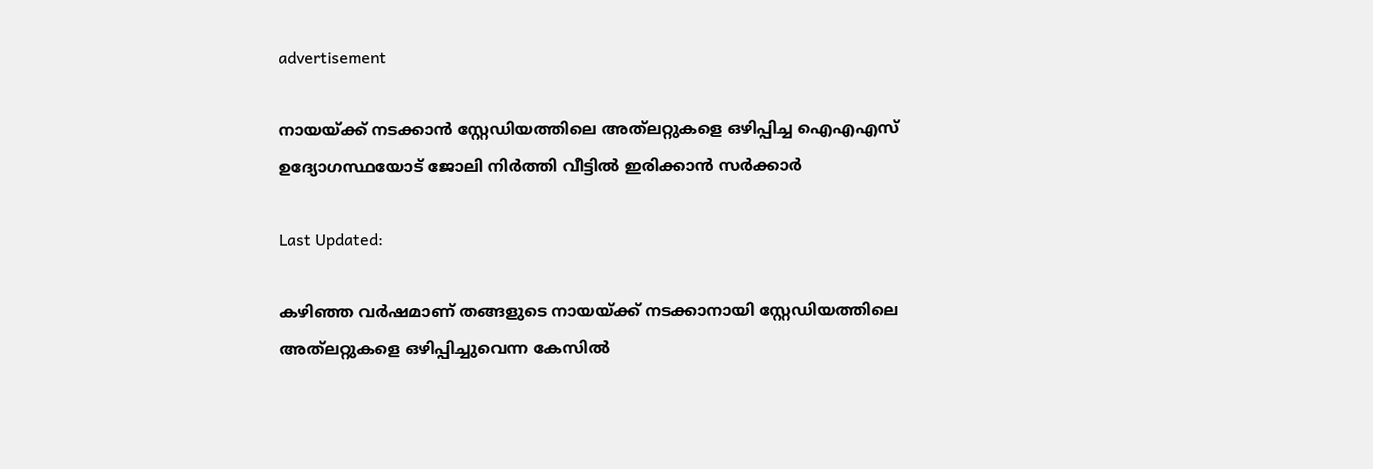advertisement

നായയ്ക്ക് നടക്കാൻ സ്റ്റേഡിയത്തിലെ അത്‌ലറ്റുകളെ ഒഴിപ്പിച്ച ഐഎഎസ് ഉദ്യോഗസ്ഥയോട് ജോലി നിർത്തി വീട്ടിൽ ഇരിക്കാൻ സർക്കാർ

Last Updated:

കഴിഞ്ഞ വര്‍ഷമാണ് തങ്ങളുടെ നായയ്ക്ക് നടക്കാനായി സ്റ്റേഡിയത്തിലെ അത്‌ലറ്റുകളെ ഒഴിപ്പിച്ചുവെന്ന കേസില്‍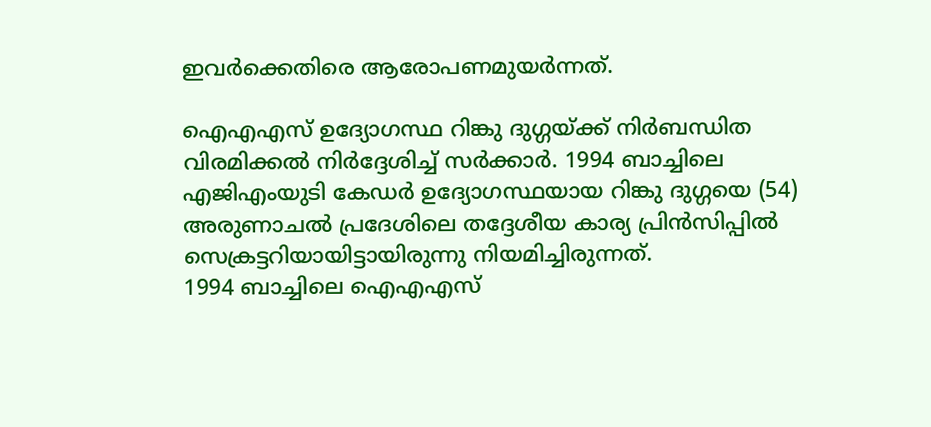ഇവര്‍ക്കെതിരെ ആരോപണമുയര്‍ന്നത്.

ഐഎഎസ് ഉദ്യോഗസ്ഥ റിങ്കു ദുഗ്ഗയ്ക്ക് നിര്‍ബന്ധിത വിരമിക്കല്‍ നിര്‍ദ്ദേശിച്ച് സര്‍ക്കാര്‍. 1994 ബാച്ചിലെ എജിഎംയുടി കേഡര്‍ ഉദ്യോഗസ്ഥയായ റിങ്കു ദുഗ്ഗയെ (54) അരുണാചല്‍ പ്രദേശിലെ തദ്ദേശീയ കാര്യ പ്രിന്‍സിപ്പില്‍ സെക്രട്ടറിയായിട്ടായിരുന്നു നിയമിച്ചിരുന്നത്.
1994 ബാച്ചിലെ ഐഎഎസ്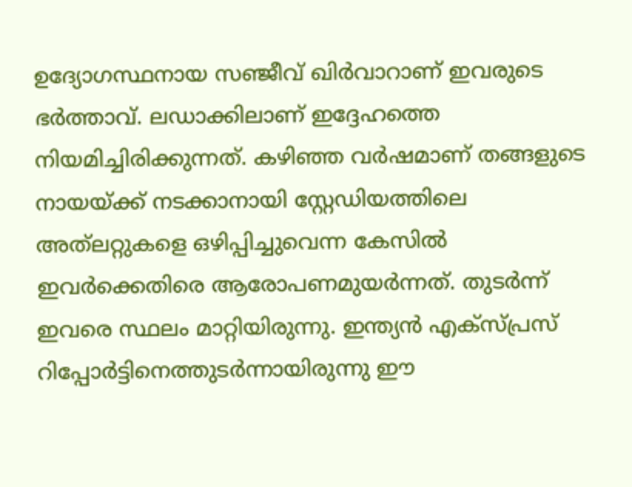ഉദ്യോഗസ്ഥനായ സഞ്ജീവ് ഖിര്‍വാറാണ് ഇവരുടെ ഭര്‍ത്താവ്. ലഡാക്കിലാണ് ഇദ്ദേഹത്തെ നിയമിച്ചിരിക്കുന്നത്. കഴിഞ്ഞ വര്‍ഷമാണ് തങ്ങളുടെ നായയ്ക്ക് നടക്കാനായി സ്റ്റേഡിയത്തിലെ അത്‌ലറ്റുകളെ ഒഴിപ്പിച്ചുവെന്ന കേസില്‍ ഇവര്‍ക്കെതിരെ ആരോപണമുയര്‍ന്നത്. തുടര്‍ന്ന് ഇവരെ സ്ഥലം മാറ്റിയിരുന്നു. ഇന്ത്യന്‍ എക്‌സ്പ്രസ് റിപ്പോര്‍ട്ടിനെത്തുടര്‍ന്നായിരുന്നു ഈ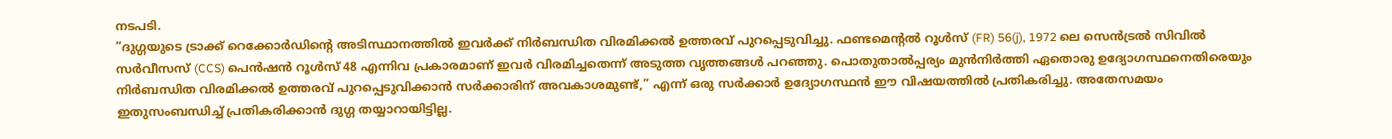നടപടി.
”ദുഗ്ഗയുടെ ട്രാക്ക് റെക്കോര്‍ഡിന്റെ അടിസ്ഥാനത്തില്‍ ഇവർക്ക് നിര്‍ബന്ധിത വിരമിക്കല്‍ ഉത്തരവ് പുറപ്പെടുവിച്ചു. ഫണ്ടമെന്റൽ റൂൾസ് (FR) 56(j), 1972 ലെ സെൻട്രൽ സിവിൽ സർവീസസ് (CCS) പെൻഷൻ റൂൾസ് 48 എന്നിവ പ്രകാരമാണ് ഇവർ വിരമിച്ചതെന്ന് അടുത്ത വൃത്തങ്ങൾ പറഞ്ഞു. പൊതുതാല്‍പ്പര്യം മുന്‍നിര്‍ത്തി ഏതൊരു ഉദ്യോഗസ്ഥനെതിരെയും നിര്‍ബന്ധിത വിരമിക്കല്‍ ഉത്തരവ് പുറപ്പെടുവിക്കാന്‍ സര്‍ക്കാരിന് അവകാശമുണ്ട്,” എന്ന് ഒരു സര്‍ക്കാര്‍ ഉദ്യോഗസ്ഥന്‍ ഈ വിഷയത്തിൽ പ്രതികരിച്ചു. അതേസമയം ഇതുസംബന്ധിച്ച് പ്രതികരിക്കാന്‍ ദുഗ്ഗ തയ്യാറായിട്ടില്ല.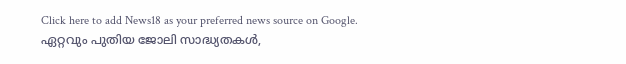Click here to add News18 as your preferred news source on Google.
ഏറ്റവും പുതിയ ജോലി സാദ്ധ്യതകൾ,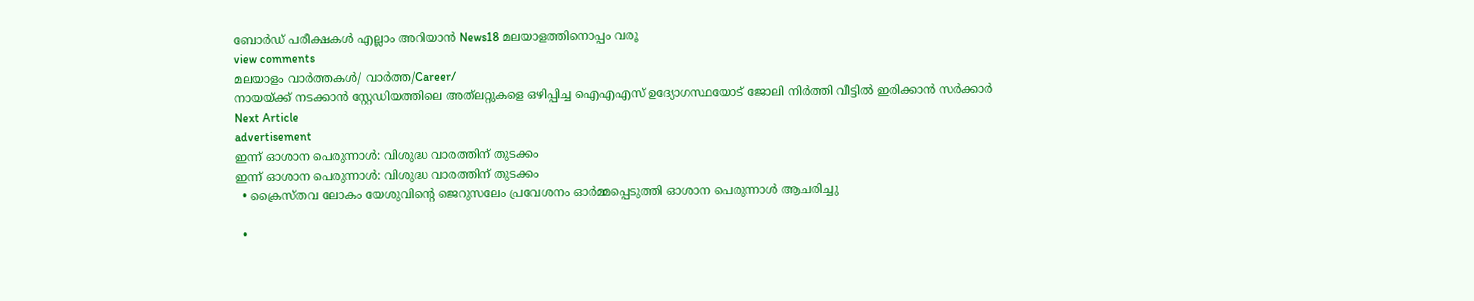ബോർഡ് പരീക്ഷകൾ എല്ലാം അറിയാൻ News18 മലയാളത്തിനൊപ്പം വരൂ
view comments
മലയാളം വാർത്തകൾ/ വാർത്ത/Career/
നായയ്ക്ക് നടക്കാൻ സ്റ്റേഡിയത്തിലെ അത്‌ലറ്റുകളെ ഒഴിപ്പിച്ച ഐഎഎസ് ഉദ്യോഗസ്ഥയോട് ജോലി നിർത്തി വീട്ടിൽ ഇരിക്കാൻ സർക്കാർ
Next Article
advertisement
ഇന്ന് ഓശാന പെരുന്നാൾ: വിശുദ്ധ വാരത്തിന് തുടക്കം
ഇന്ന് ഓശാന പെരുന്നാൾ: വിശുദ്ധ വാരത്തിന് തുടക്കം
  • ക്രൈസ്തവ ലോകം യേശുവിന്റെ ജെറുസലേം പ്രവേശനം ഓർമ്മപ്പെടുത്തി ഓശാന പെരുന്നാൾ ആചരിച്ചു

  •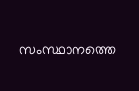സംസ്ഥാനത്തെ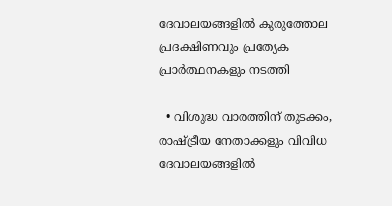ദേവാലയങ്ങളിൽ കുരുത്തോല പ്രദക്ഷിണവും പ്രത്യേക പ്രാർത്ഥനകളും നടത്തി

  • വിശുദ്ധ വാരത്തിന് തുടക്കം, രാഷ്ട്രീയ നേതാക്കളും വിവിധ ദേവാലയങ്ങളിൽ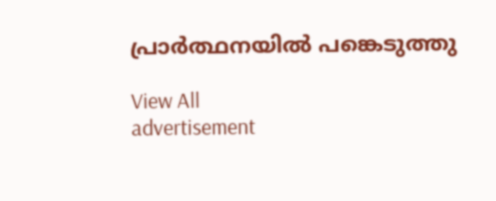പ്രാർത്ഥനയിൽ പങ്കെടുത്തു

View All
advertisement